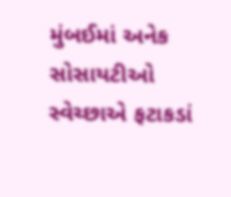મુંબઈમાં અનેક સોસાયટીઓ સ્વેચ્છાએ ફટાકડાં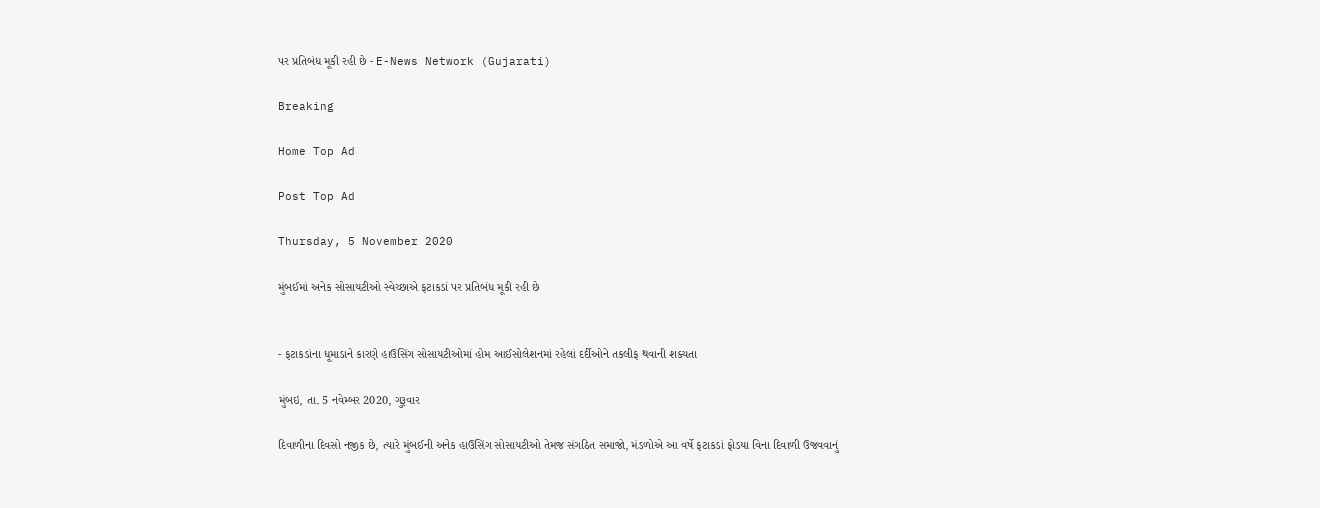પર પ્રતિબંધ મૂકી રહી છે - E-News Network (Gujarati)

Breaking

Home Top Ad

Post Top Ad

Thursday, 5 November 2020

મુંબઈમાં અનેક સોસાયટીઓ સ્વેચ્છાએ ફટાકડાં પર પ્રતિબંધ મૂકી રહી છે


- ફટાકડાંના ધૂમાડાને કારણે હાઉસિંગ સોસાયટીઓમાં હોમ આઈસોલેશનમાં રહેલાં દર્દીઓને તકલીફ થવાની શક્યતા

મુંબઇ, તા. 5 નવેમ્બર 2020, ગુરૂવાર

દિવાળીના દિવસો નજીક છે, ત્યારે મુંબઈની અનેક હાઉસિંગ સોસાયટીઓ તેમજ સંગઠિત સમાજો, મંડળોએ આ વર્ષે ફટાકડાં ફોડયા વિના દિવાળી ઉજવવાનું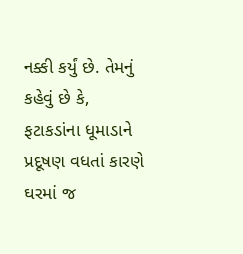નક્કી કર્યું છે. તેમનું કહેવું છે કે, ફટાકડાંના ધૂમાડાને પ્રદૂષણ વધતાં કારણે ઘરમાં જ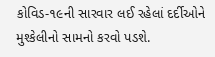કોવિડ-૧૯ની સારવાર લઈ રહેલાં દર્દીઓને મુશ્કેલીનો સામનો કરવો પડશે.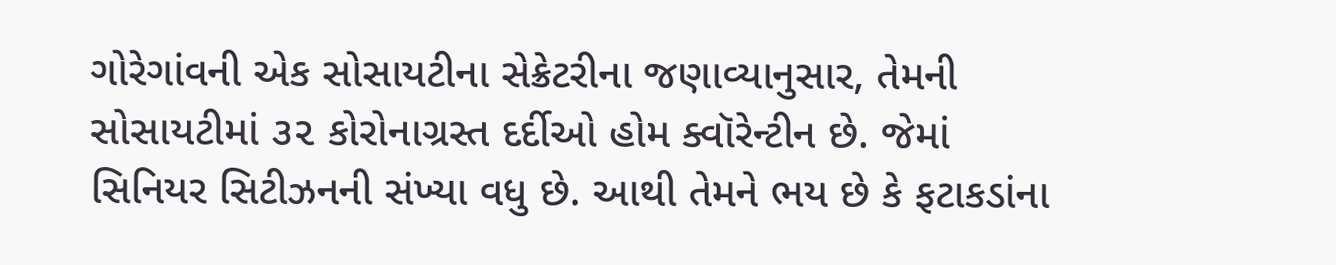ગોરેગાંવની એક સોસાયટીના સેક્રેટરીના જણાવ્યાનુસાર, તેમની સોસાયટીમાં ૩૨ કોરોનાગ્રસ્ત દર્દીઓ હોમ ક્વૉરેન્ટીન છે. જેમાં સિનિયર સિટીઝનની સંખ્યા વધુ છે. આથી તેમને ભય છે કે ફટાકડાંના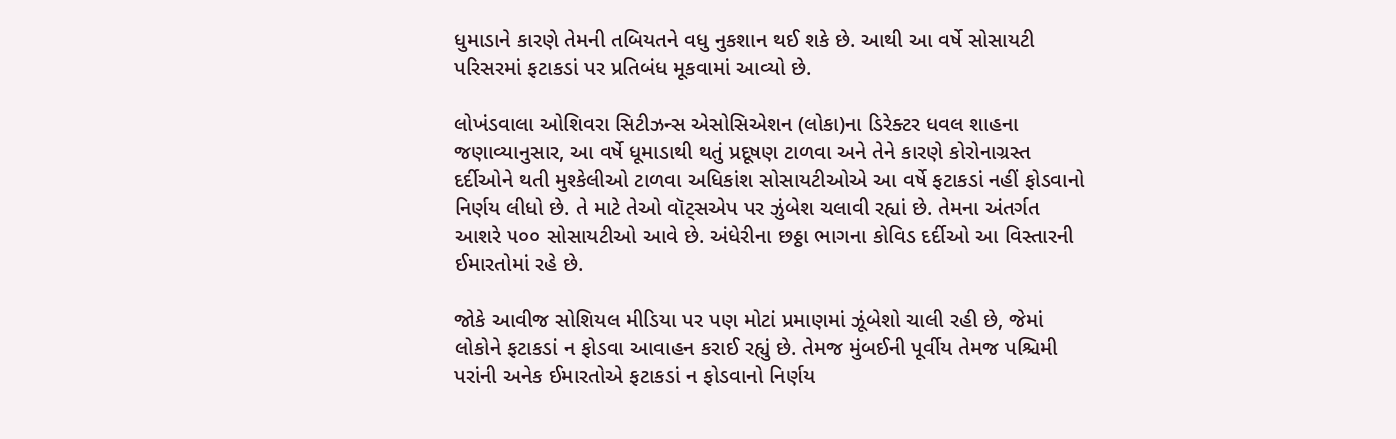ધુમાડાને કારણે તેમની તબિયતને વધુ નુકશાન થઈ શકે છે. આથી આ વર્ષે સોસાયટી પરિસરમાં ફટાકડાં પર પ્રતિબંધ મૂકવામાં આવ્યો છે.

લોખંડવાલા ઓશિવરા સિટીઝન્સ એસોસિએશન (લોકા)ના ડિરેક્ટર ધવલ શાહના જણાવ્યાનુસાર, આ વર્ષે ધૂમાડાથી થતું પ્રદૂષણ ટાળવા અને તેને કારણે કોરોનાગ્રસ્ત દર્દીઓને થતી મુશ્કેલીઓ ટાળવા અધિકાંશ સોસાયટીઓએ આ વર્ષે ફટાકડાં નહીં ફોડવાનો નિર્ણય લીધો છે. તે માટે તેઓ વૉટ્સએપ પર ઝુંબેશ ચલાવી રહ્યાં છે. તેમના અંતર્ગત આશરે ૫૦૦ સોસાયટીઓ આવે છે. અંધેરીના છઠ્ઠા ભાગના કોવિડ દર્દીઓ આ વિસ્તારની ઈમારતોમાં રહે છે.

જોકે આવીજ સોશિયલ મીડિયા પર પણ મોટાં પ્રમાણમાં ઝૂંબેશો ચાલી રહી છે, જેમાં લોકોને ફટાકડાં ન ફોડવા આવાહન કરાઈ રહ્યું છે. તેમજ મુંબઈની પૂર્વીય તેમજ પશ્ચિમી પરાંની અનેક ઈમારતોએ ફટાકડાં ન ફોડવાનો નિર્ણય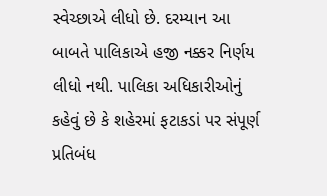સ્વેચ્છાએ લીધો છે. દરમ્યાન આ બાબતે પાલિકાએ હજી નક્કર નિર્ણય લીધો નથી. પાલિકા અધિકારીઓનું કહેવું છે કે શહેરમાં ફટાકડાં પર સંપૂર્ણ પ્રતિબંધ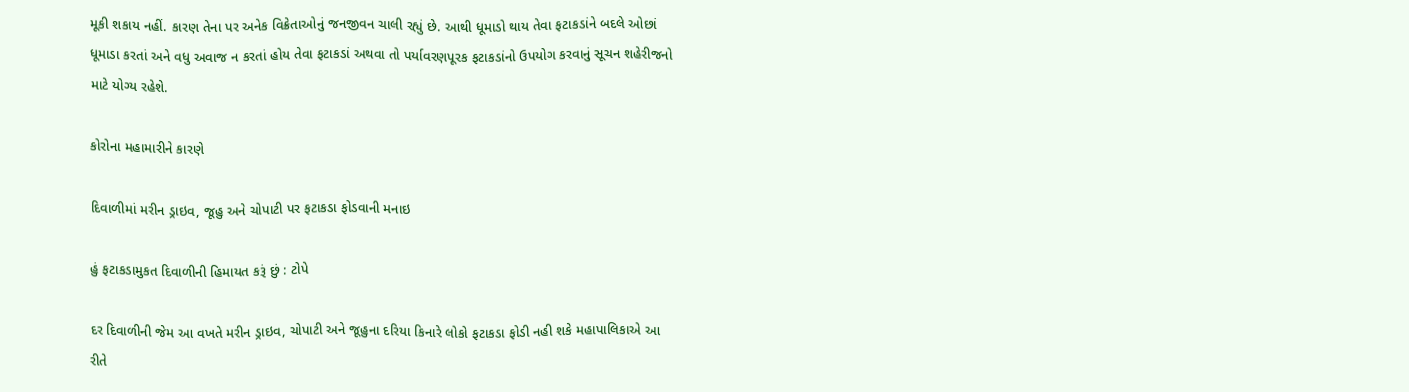મૂકી શકાય નહીં. કારણ તેના પર અનેક વિક્રેતાઓનું જનજીવન ચાલી રહ્યું છે. આથી ધૂમાડો થાય તેવા ફટાકડાંને બદલે ઓછાં ધૂમાડા કરતાં અને વધુ અવાજ ન કરતાં હોય તેવા ફટાકડાં અથવા તો પર્યાવરણપૂરક ફટાકડાંનો ઉપયોગ કરવાનું સૂચન શહેરીજનો માટે યોગ્ય રહેશે.

કોરોના મહામારીને કારણે

દિવાળીમાં મરીન ડ્રાઇવ, જૂહુ અને ચોપાટી પર ફટાકડા ફોડવાની મનાઇ

હું ફટાકડામુકત દિવાળીની હિમાયત કરૂં છું : ટોપે

દર દિવાળીની જેમ આ વખતે મરીન ડ્રાઇવ, ચોપાટી અને જૂહુના દરિયા કિનારે લોકો ફટાકડા ફોડી નહી શકે મહાપાલિકાએ આ રીતે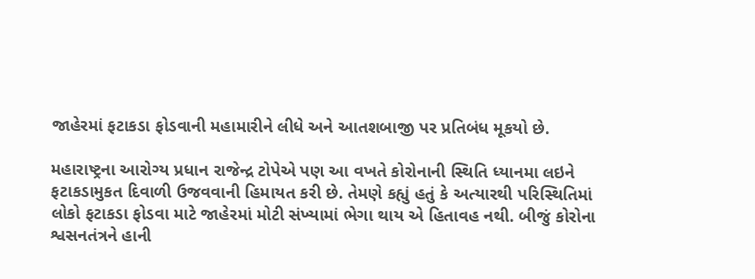જાહેરમાં ફટાકડા ફોડવાની મહામારીને લીધે અને આતશબાજી પર પ્રતિબંધ મૂકયો છે.

મહારાષ્ટ્રના આરોગ્ય પ્રધાન રાજેન્દ્ર ટોપેએ પણ આ વખતે કોરોનાની સ્થિતિ ધ્યાનમા લઇને ફટાકડામુકત દિવાળી ઉજવવાની હિમાયત કરી છે. તેમણે કહ્યું હતું કે અત્યારથી પરિસ્થિતિમાં લોકો ફટાકડા ફોડવા માટે જાહેરમાં મોટી સંખ્યામાં ભેગા થાય એ હિતાવહ નથી. બીજું કોરોના શ્વસનતંત્રને હાની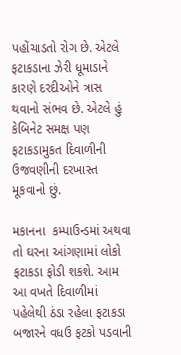પહોંચાડતો રોગ છે. એટલે ફટાકડાના ઝેરી ધૂમાડાને કારણે દરદીઓને ત્રાસ થવાનો સંભવ છે. એટલે હું કેબિનેટ સમક્ષ પણ ફટાકડામુકત દિવાળીની ઉજવણીની દરખાસ્ત  મૂકવાનો છું.

મકાનના  કમ્પાઉન્ડમાં અથવા તો ઘરના આંગણામાં લોકો ફટાકડા ફોડી શકશે. આમ આ વખતે દિવાળીમાં પહેલેથી ઠંડા રહેલા ફટાકડા બજારને વધઉ ફટકો પડવાની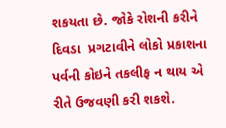શકયતા છે. જોકે રોશની કરીને દિવડા  પ્રગટાવીને લોકો પ્રકાશના પર્વની કોઇને તકલીફ ન થાય એ રીતે ઉજવણી કરી શકશે.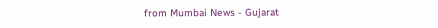from Mumbai News - Gujarat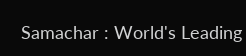Samachar : World's Leading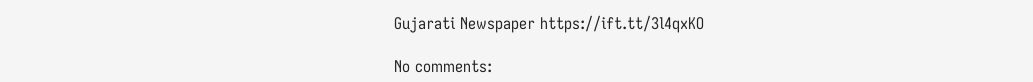Gujarati Newspaper https://ift.tt/3l4qxKO

No comments: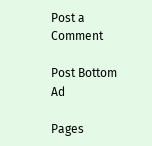Post a Comment

Post Bottom Ad

Pages